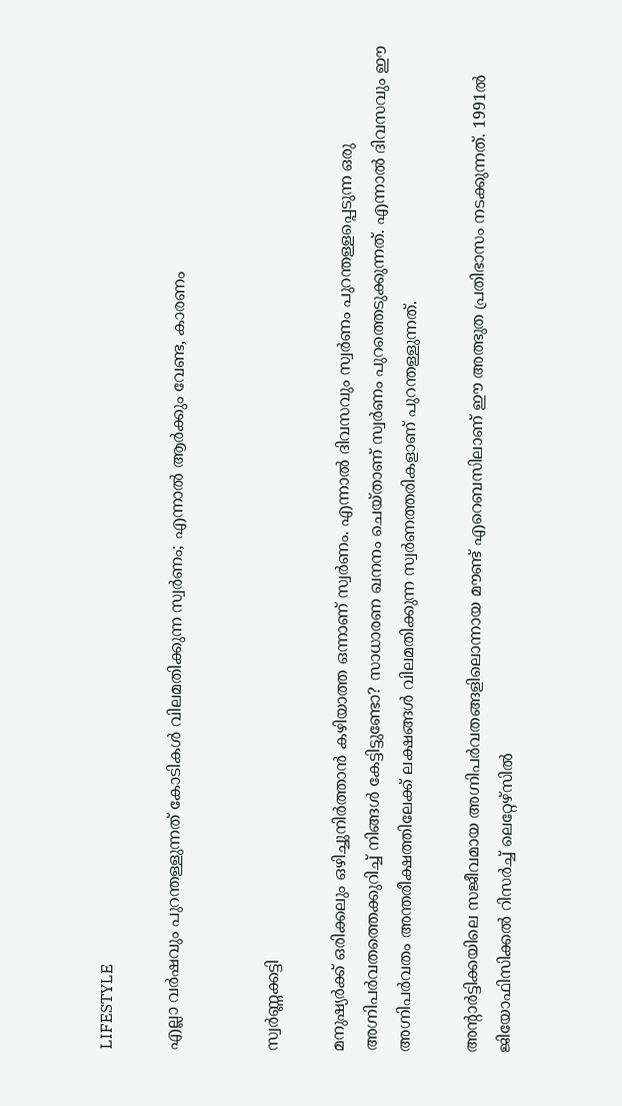LIFESTYLE

എല്ലാ വർഷവും പുറന്തള്ളുന്നത് കോടികൾ വിലമതിക്കുന്ന സ്വർണം; എന്നാൽ ആർക്കും വേണ്ട, കാരണം


സ്വർണ്ണക്കട്ടി

മനുഷ്യർക്ക് ഒരിക്കലും ഒഴിച്ചുനിർത്താൻ കഴിയാത്ത ഒന്നാണ് സ്വർണം. എന്നാൽ ദിവസവും സ്വർണം പുറന്തള്ളപ്പെടുന്ന ഒരു അഗ്നിപർവതത്തെക്കുറിച്ച് നിങ്ങൾ കേട്ടിട്ടുണ്ടോ? സാധാരണ ഖനനം ചെയ്താണ് സ്വർണം പുറത്തെടുക്കുന്നത്. എന്നാൽ ദിവസവും ഈ അഗ്നിപർവതം അന്തരീക്ഷത്തിലേക്ക് ലക്ഷങ്ങൾ വിലമതിക്കുന്ന സ്വർണത്തരികളാണ് പുറന്തള്ളുന്നത്.

അന്റാർട്ടിക്കയിലെ സജീവമായ അഗ്നിപർവതങ്ങളിലൊന്നായ മൗണ്ട് എറെബസിലാണ് ഈ അത്ഭുത പ്രതിഭാസം നടക്കുന്നത്. 1991ൽ ജിയോഫിസിക്കൽ റിസർച്ച് ലെറ്റേഴ്സിൽ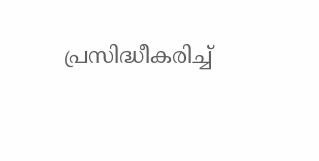പ്രസിദ്ധീകരിച്ച്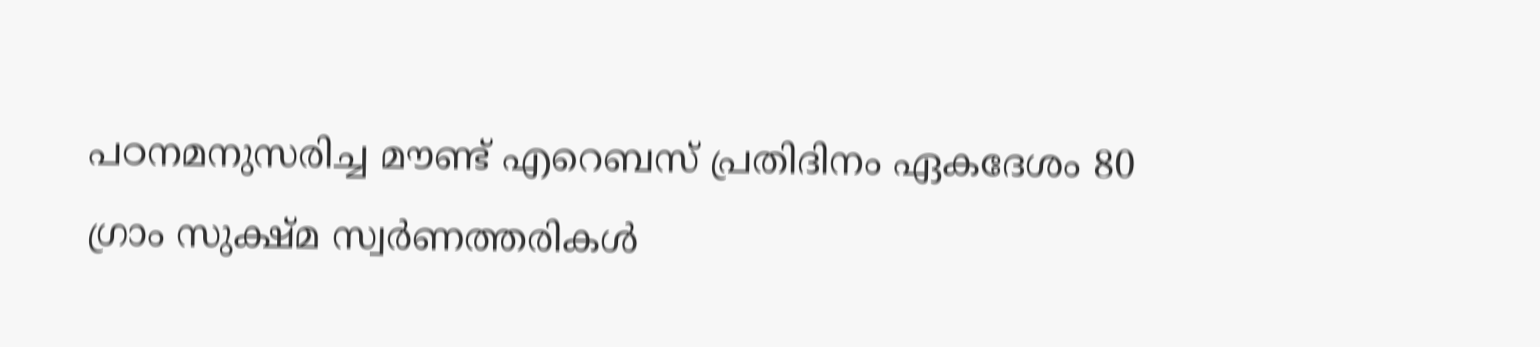പഠനമനുസരിച്ച മൗണ്ട് എറെബസ് പ്രതിദിനം ഏകദേശം 80 ഗ്രാം സുക്ഷ്മ സ്വർണത്തരികൾ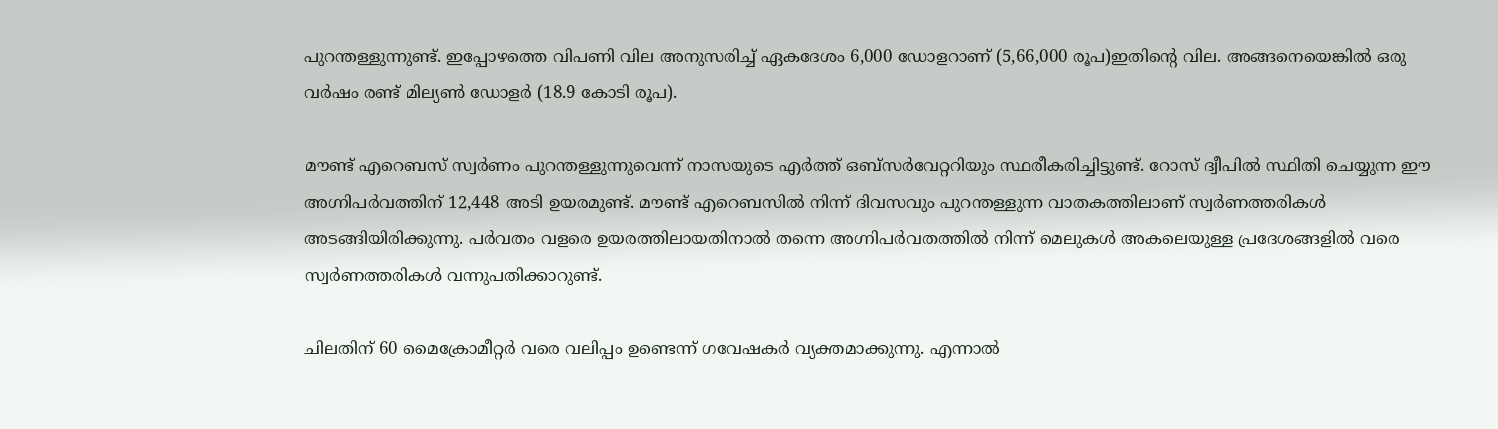പുറന്തള്ളുന്നുണ്ട്. ഇപ്പോഴത്തെ വിപണി വില അനുസരിച്ച് ഏകദേശം 6,000 ഡോളറാണ് (5,66,000 രൂപ)ഇതിന്റെ വില. അങ്ങനെയെങ്കിൽ ഒരു വർഷം രണ്ട് മില്യൺ ഡോളർ (18.9 കോടി രൂപ).

മൗണ്ട് എറെബസ് സ്വർണം പുറന്തള്ളുന്നുവെന്ന് നാസയുടെ എർത്ത് ഒബ്‌സർവേറ്ററിയും സ്ഥരീകരിച്ചിട്ടുണ്ട്. റോസ് ദ്വീപിൽ സ്ഥിതി ചെയ്യുന്ന ഈ അഗ്നിപർവത്തിന് 12,448 അടി ഉയരമുണ്ട്. മൗണ്ട് എറെബസിൽ നിന്ന് ദിവസവും പുറന്തള്ളുന്ന വാതകത്തിലാണ് സ്വർണത്തരികൾ അടങ്ങിയിരിക്കുന്നു. പർവതം വളരെ ഉയരത്തിലായതിനാൽ തന്നെ അഗ്നിപർവതത്തിൽ നിന്ന് മെലുകൾ അകലെയുള്ള പ്രദേശങ്ങളിൽ വരെ സ്വർണത്തരികൾ വന്നുപതിക്കാറുണ്ട്.

ചിലതിന് 60 മൈക്രോമീറ്റർ വരെ വലിപ്പം ഉണ്ടെന്ന് ഗവേഷകർ വ്യക്തമാക്കുന്നു. എന്നാൽ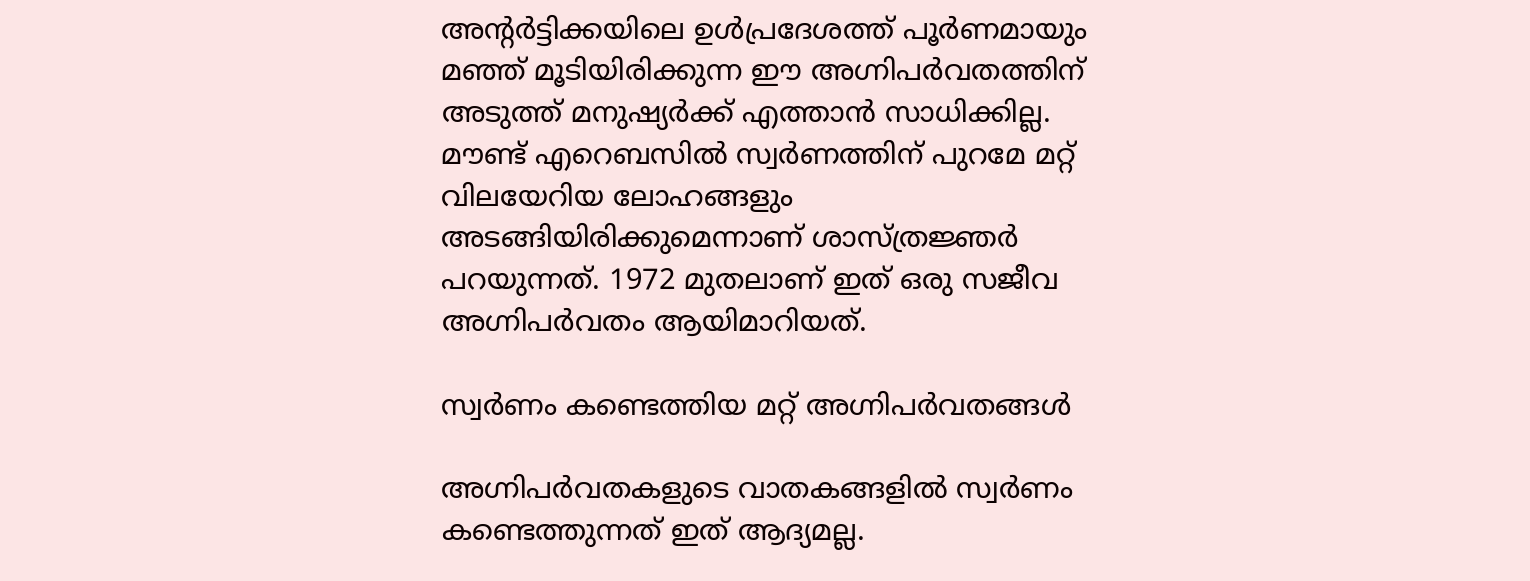അന്റർട്ടിക്കയിലെ ഉൾപ്രദേശത്ത് പൂർണമായും മഞ്ഞ് മൂടിയിരിക്കുന്ന ഈ അഗ്നിപർവതത്തിന് അടുത്ത് മനുഷ്യർക്ക് എത്താൻ സാധിക്കില്ല. മൗണ്ട് എറെബസിൽ സ്വർണത്തിന് പുറമേ മറ്റ് വിലയേറിയ ലോഹങ്ങളും അടങ്ങിയിരിക്കുമെന്നാണ് ശാസ്ത്രജ്ഞർ പറയുന്നത്. 1972 മുതലാണ് ഇത് ഒരു സജീവ അഗ്നിപർവതം ആയിമാറിയത്.

സ്വർണം കണ്ടെത്തിയ മറ്റ് അഗ്നിപർവതങ്ങൾ

അഗ്നിപർവതകളുടെ വാതകങ്ങളിൽ സ്വർണം കണ്ടെത്തുന്നത് ഇത് ആദ്യമല്ല.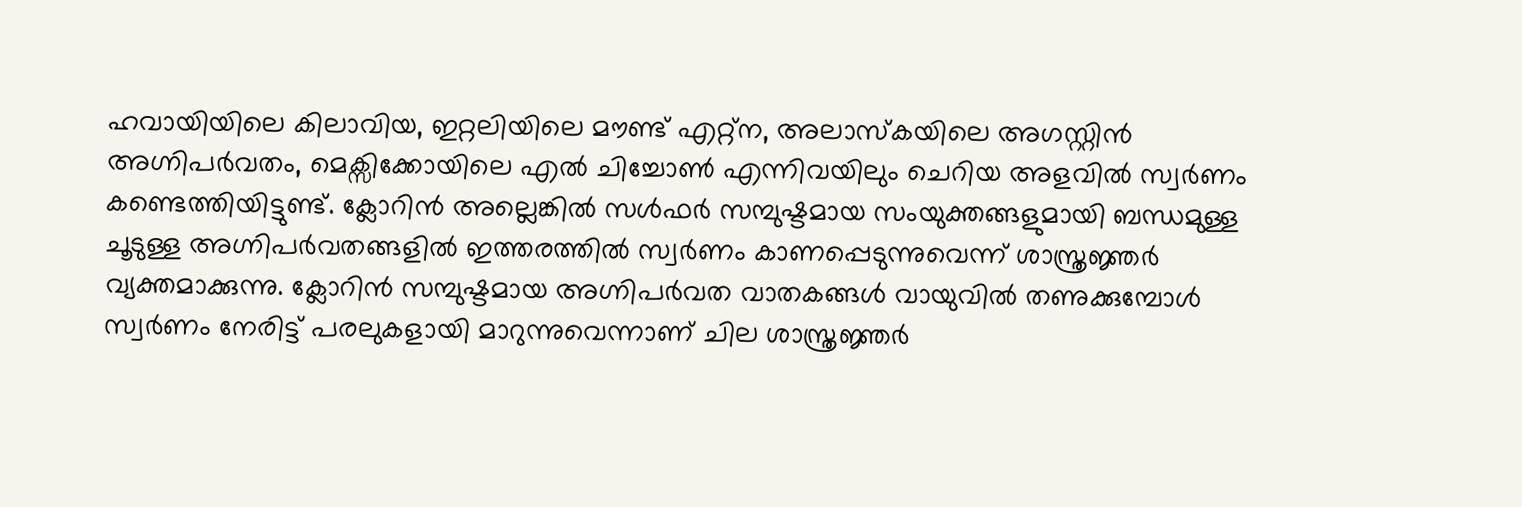ഹവായിയിലെ കിലാവിയ, ഇറ്റലിയിലെ മൗണ്ട് എറ്റ്ന, അലാസ്കയിലെ അഗസ്റ്റിൻ അഗ്നിപർവതം, മെക്സിക്കോയിലെ എൽ ചിച്ചോൺ എന്നിവയിലും ചെറിയ അളവിൽ സ്വർണം കണ്ടെത്തിയിട്ടുണ്ട്. ക്ലോറിൻ അല്ലെങ്കിൽ സൾഫർ സമ്പുഷ്ടമായ സംയുക്തങ്ങളുമായി ബന്ധമുള്ള ചൂടുള്ള അഗ്നിപർവതങ്ങളിൽ ഇത്തരത്തിൽ സ്വർണം കാണപ്പെടുന്നുവെന്ന് ശാസ്ത്രജ്ഞർ വ്യക്തമാക്കുന്നു. ക്ലോറിൻ സമ്പുഷ്ടമായ അഗ്നിപർവത വാതകങ്ങൾ വായുവിൽ തണുക്കുമ്പോൾ സ്വർണം നേരിട്ട് പരലുകളായി മാറുന്നുവെന്നാണ് ചില ശാസ്ത്രജ്ഞർ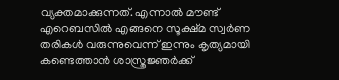വ്യക്തമാക്കുന്നത്. എന്നാൽ മൗണ്ട് എറെബസിൽ എങ്ങനെ സൂക്ഷ്മ സ്വർണ തരികൾ വരുന്നുവെന്ന് ഇന്നും കൃത്യമായി കണ്ടെത്താൻ ശാസ്ത്രജ്ഞർക്ക്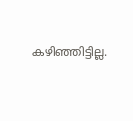കഴിഞ്ഞിട്ടില്ല.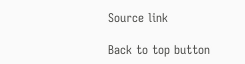Source link

Back to top button